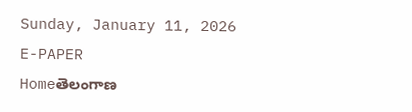Sunday, January 11, 2026
E-PAPER
Homeతెలంగాణ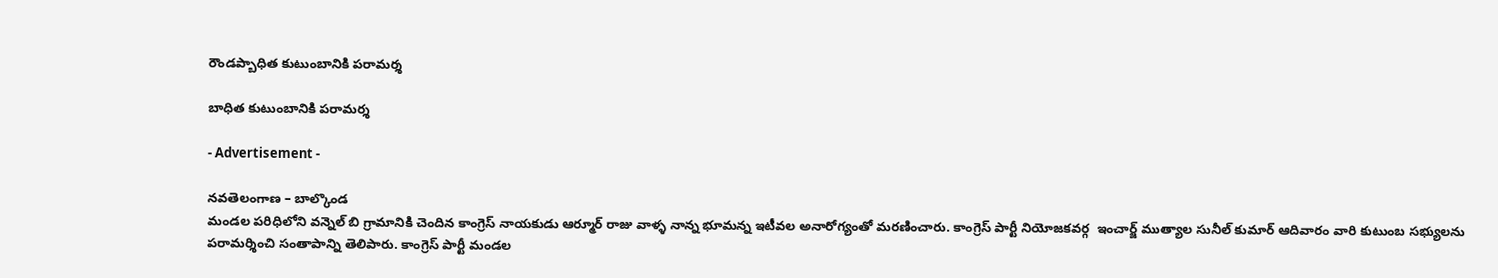రౌండప్బాధిత కుటుంబానికి పరామర్శ

బాధిత కుటుంబానికి పరామర్శ

- Advertisement -

నవతెలంగాణ – బాల్కొండ
మండల పరిధిలోని వన్నెల్ బి గ్రామానికి చెందిన కాంగ్రెస్ నాయకుడు ఆర్మూర్ రాజు వాళ్ళ నాన్న భూమన్న ఇటీవల అనారోగ్యంతో మరణించారు. కాంగ్రెస్ పార్టీ నియోజకవర్గ  ఇంచార్జ్ ముత్యాల సునీల్ కుమార్ ఆదివారం వారి కుటుంబ సభ్యులను పరామర్శించి సంతాపాన్ని తెలిపారు. కాంగ్రెస్ పార్టీ మండల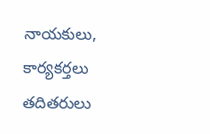నాయకులు, కార్యకర్తలు తదితరులు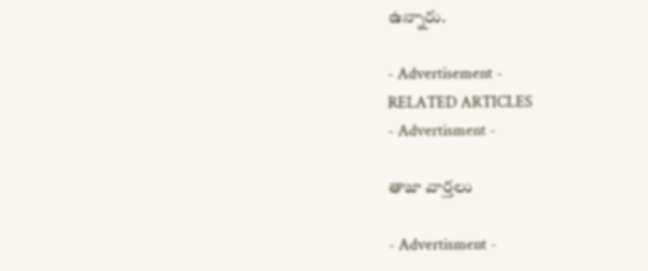ఉన్నారు.

- Advertisement -
RELATED ARTICLES
- Advertisment -

తాజా వార్తలు

- Advertisment -